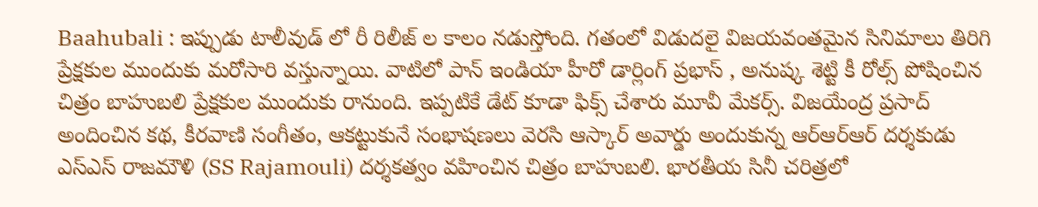Baahubali : ఇప్పుడు టాలీవుడ్ లో రీ రిలీజ్ ల కాలం నడుస్తోంది. గతంలో విడుదలై విజయవంతమైన సినిమాలు తిరిగి ప్రేక్షకుల ముందుకు మరోసారి వస్తున్నాయి. వాటిలో పాన్ ఇండియా హీరో డార్లింగ్ ప్రభాస్ , అనుష్క శెట్టి కీ రోల్స్ పోషించిన చిత్రం బాహుబలి ప్రేక్షకుల ముందుకు రానుంది. ఇప్పటికే డేట్ కూడా ఫిక్స్ చేశారు మూవీ మేకర్స్. విజయేంద్ర ప్రసాద్ అందించిన కథ, కీరవాణి సంగీతం, ఆకట్టుకునే సంభాషణలు వెరసి ఆస్కార్ అవార్డు అందుకున్న ఆర్ఆర్ఆర్ దర్శకుడు ఎస్ఎస్ రాజమౌళి (SS Rajamouli) దర్శకత్వం వహించిన చిత్రం బాహుబలి. భారతీయ సినీ చరిత్రలో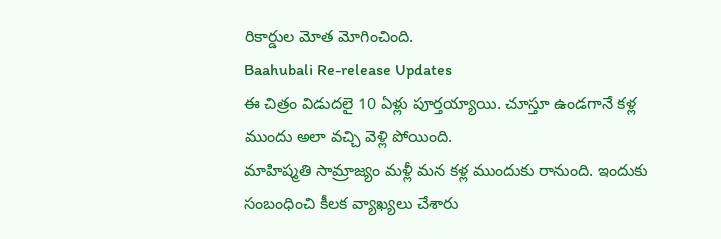రికార్డుల మోత మోగించింది.
Baahubali Re-release Updates
ఈ చిత్రం విడుదలై 10 ఏళ్లు పూర్తయ్యాయి. చూస్తూ ఉండగానే కళ్ల ముందు అలా వచ్చి వెళ్లి పోయింది.
మాహిష్మతి సామ్రాజ్యం మళ్లీ మన కళ్ల ముందుకు రానుంది. ఇందుకు సంబంధించి కీలక వ్యాఖ్యలు చేశారు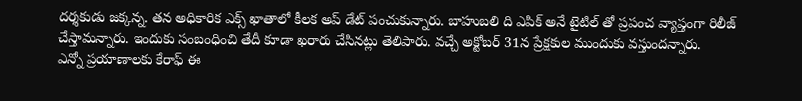దర్శకుడు జక్కన్న. తన అధికారిక ఎక్స్ ఖాతాలో కీలక అప్ డేట్ పంచుకున్నారు. బాహుబలి ది ఎపిక్ అనే టైటిల్ తో ప్రపంచ వ్యాప్తంగా రిలీజ్ చేస్తామన్నారు. ఇందుకు సంబంధించి తేదీ కూడా ఖరారు చేసినట్లు తెలిపారు. వచ్చే అక్టోబర్ 31న ప్రేక్షకుల ముందుకు వస్తుందన్నారు.
ఎన్నో ప్రయాణాలకు కేరాఫ్ ఈ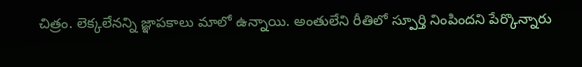చిత్రం. లెక్కలేనన్ని జ్ఞాపకాలు మాలో ఉన్నాయి. అంతులేని రీతిలో స్పూర్తి నింపిందని పేర్కొన్నారు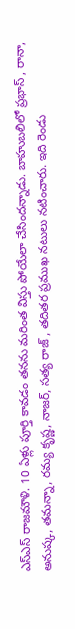ఎస్ఎస్ రాజమౌళి. 10 ఏళ్లు పూర్తి కావడం తనను మరింత విస్తు పోయేలా చేసిందన్నాడు. బాహుబలిలో ప్రభాస్ , రానా, అనుష్క, తమన్నా, రమ్య కృష్ణ, నాజర్, సత్య రాజ్ , తదితర ప్రముఖ నటులు నటించారు. ఇది రెండు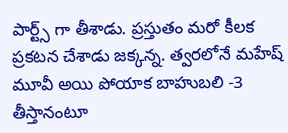పార్ట్స్ గా తీశాడు. ప్రస్తుతం మరో కీలక ప్రకటన చేశాడు జక్కన్న. త్వరలోనే మహేష్ మూవీ అయి పోయాక బాహుబలి -3 తీస్తానంటూ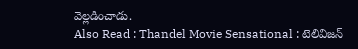వెల్లడించాడు.
Also Read : Thandel Movie Sensational : టెలివిజన్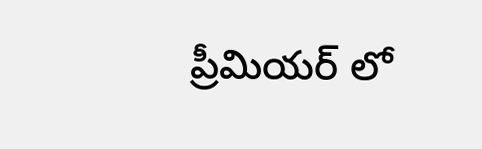ప్రీమియర్ లో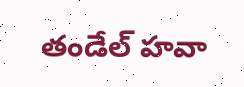తండేల్ హవా